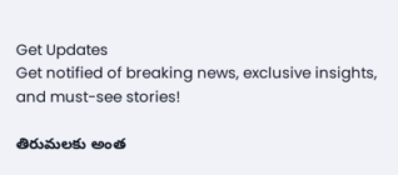Get Updates
Get notified of breaking news, exclusive insights, and must-see stories!

తిరుమలకు అంత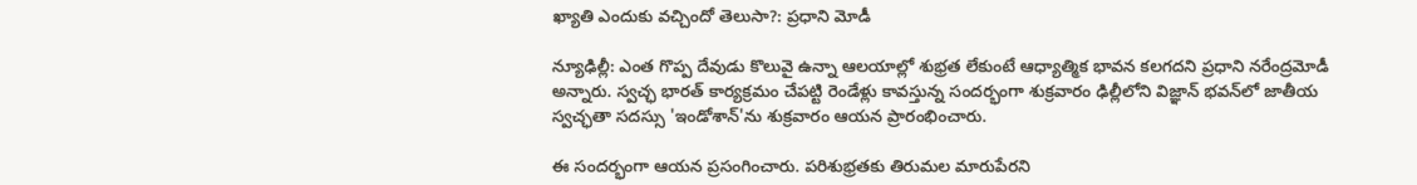ఖ్యాతి ఎందుకు వచ్చిందో తెలుసా?: ప్రధాని మోడీ

న్యూఢిల్లీ: ఎంత గొప్ప దేవుడు కొలువై ఉన్నా ఆలయాల్లో శుభ్రత లేకుంటే ఆధ్యాత్మిక భావన కలగదని ప్రధాని నరేంద్రమోడీ అన్నారు. స్వచ్ఛ భారత్ కార్యక్రమం చేపట్టి రెండేళ్లు కావస్తున్న సందర్భంగా శుక్రవారం ఢిల్లీలోని విజ్ఞాన్ భవన్‌లో జాతీయ స్వచ్ఛతా సదస్సు 'ఇండోశాన్'ను శుక్రవారం ఆయన ప్రారంభించారు.

ఈ సందర్భంగా ఆయన ప్రసంగించారు. పరిశుభ్రతకు తిరుమల మారుపేరని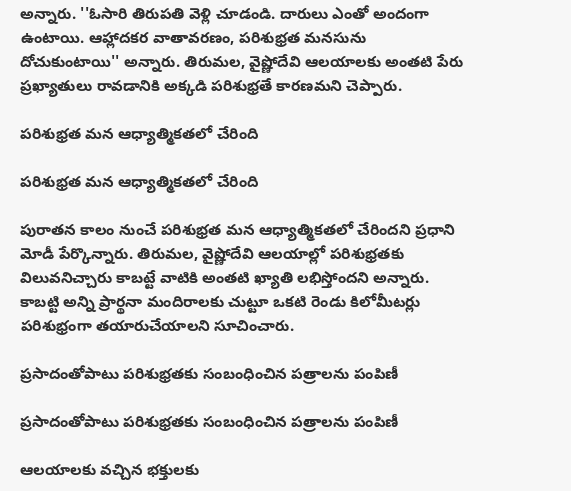అన్నారు. ''ఓసారి తిరుపతి వెళ్లి చూడండి. దారులు ఎంతో అందంగా ఉంటాయి. ఆహ్లాదకర వాతావరణం, పరిశుభ్రత మనసును దోచుకుంటాయి'' అన్నారు. తిరుమల, వైష్ణోదేవి ఆలయాలకు అంతటి పేరు ప్రఖ్యాతులు రావడానికి అక్కడి పరిశుభ్రతే కారణమని చెప్పారు.

పరిశుభ్రత మన ఆధ్యాత్మికతలో చేరింది

పరిశుభ్రత మన ఆధ్యాత్మికతలో చేరింది

పురాతన కాలం నుంచే పరిశుభ్రత మన ఆధ్యాత్మికతలో చేరిందని ప్రధాని మోడీ పేర్కొన్నారు. తిరుమల, వైష్ణోదేవి ఆలయాల్లో పరిశుభ్రతకు విలువనిచ్చారు కాబట్టే వాటికి అంతటి ఖ్యాతి లభిస్తోందని అన్నారు. కాబట్టి అన్ని ప్రార్థనా మందిరాలకు చుట్టూ ఒకటి రెండు కిలోమీటర్లు పరిశుభ్రంగా తయారుచేయాలని సూచించారు.

ప్రసాదంతోపాటు పరిశుభ్రతకు సంబంధించిన పత్రాలను పంపిణీ

ప్రసాదంతోపాటు పరిశుభ్రతకు సంబంధించిన పత్రాలను పంపిణీ

ఆలయాలకు వచ్చిన భక్తులకు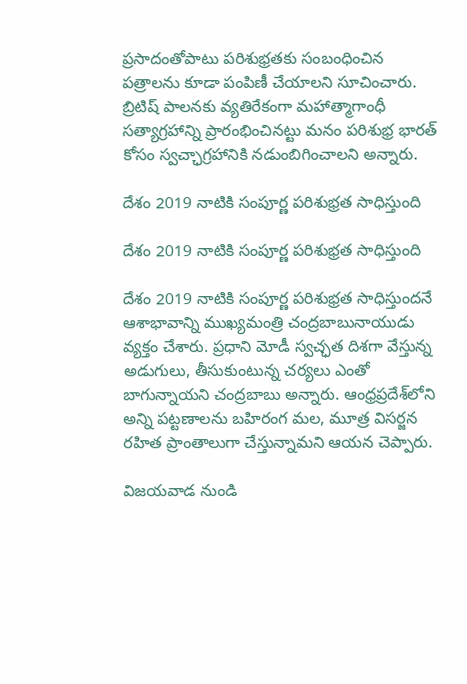ప్రసాదంతోపాటు పరిశుభ్రతకు సంబంధించిన పత్రాలను కూడా పంపిణీ చేయాలని సూచించారు. బ్రిటిష్ పాలనకు వ్యతిరేకంగా మహాత్మాగాంధీ సత్యాగ్రహాన్ని ప్రారంభించినట్టు మనం పరిశుభ్ర భారత్ కోసం స్వచ్ఛాగ్రహానికి నడుంబిగించాలని అన్నారు.

దేశం 2019 నాటికి సంపూర్ణ పరిశుభ్రత సాధిస్తుంది

దేశం 2019 నాటికి సంపూర్ణ పరిశుభ్రత సాధిస్తుంది

దేశం 2019 నాటికి సంపూర్ణ పరిశుభ్రత సాధిస్తుందనే ఆశాభావాన్ని ముఖ్యమంత్రి చంద్రబాబునాయుడు వ్యక్తం చేశారు. ప్రధాని మోడీ స్వచ్ఛత దిశగా వేస్తున్న అడుగులు, తీసుకుంటున్న చర్యలు ఎంతో బాగున్నాయని చంద్రబాబు అన్నారు. ఆంధ్రప్రదేశ్‌లోని అన్ని పట్టణాలను బహిరంగ మల, మూత్ర విసర్జన రహిత ప్రాంతాలుగా చేస్తున్నామని ఆయన చెప్పారు.

విజయవాడ నుండి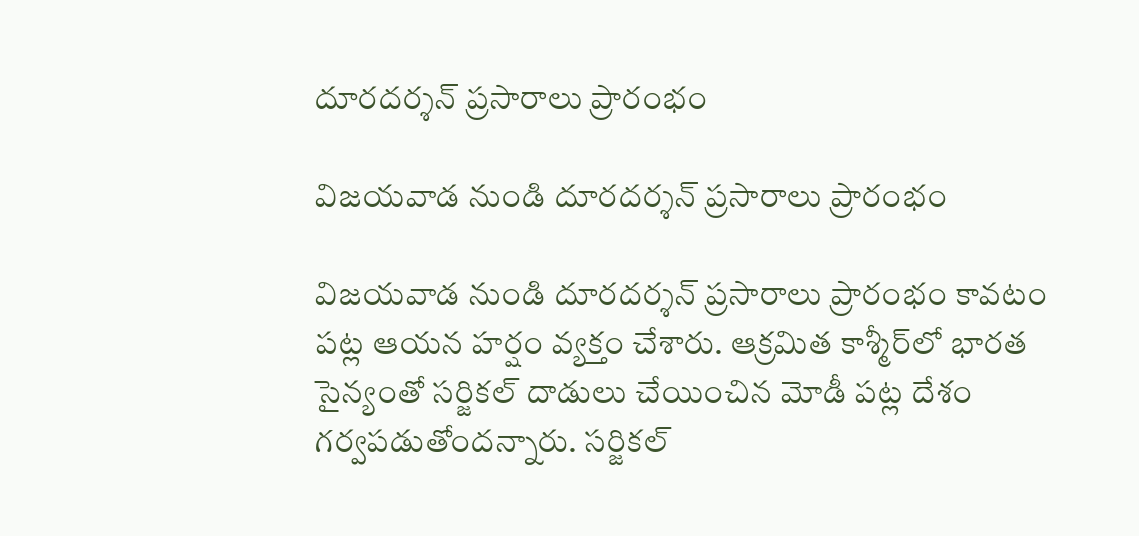దూరదర్శన్ ప్రసారాలు ప్రారంభం

విజయవాడ నుండి దూరదర్శన్ ప్రసారాలు ప్రారంభం

విజయవాడ నుండి దూరదర్శన్ ప్రసారాలు ప్రారంభం కావటం పట్ల ఆయన హర్షం వ్యక్తం చేశారు. ఆక్రమిత కాశ్మీర్‌లో భారత సైన్యంతో సర్జికల్ దాడులు చేయించిన మోడీ పట్ల దేశం గర్వపడుతోందన్నారు. సర్జికల్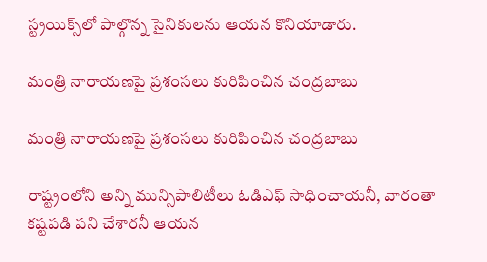స్ట్రయిక్స్‌లో పాల్గొన్న సైనికులను ఆయన కొనియాడారు.

మంత్రి నారాయణపై ప్రశంసలు కురిపించిన చంద్రబాబు

మంత్రి నారాయణపై ప్రశంసలు కురిపించిన చంద్రబాబు

రాష్ట్రంలోని అన్ని మున్సిపాలిటీలు ఓడిఎఫ్ సాధించాయనీ, వారంతా కష్టపడి పని చేశారనీ ఆయన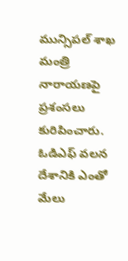మున్సిపల్ శాఖ మంత్రి నారాయణపై ప్రశంసలు కురిపించారు. ఓడిఎఫ్ వలన దేశానికి ఎంతో మేలు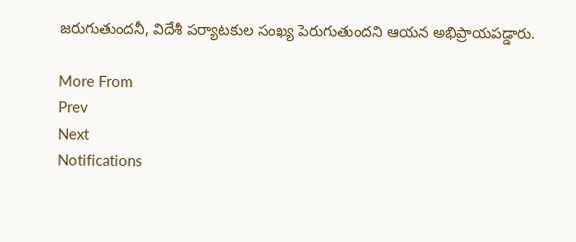జరుగుతుందనీ, విదేశీ పర్యాటకుల సంఖ్య పెరుగుతుందని ఆయన అభిప్రాయపడ్డారు.

More From
Prev
Next
Notifications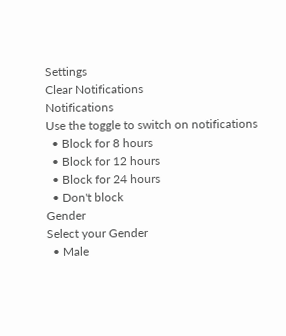Settings
Clear Notifications
Notifications
Use the toggle to switch on notifications
  • Block for 8 hours
  • Block for 12 hours
  • Block for 24 hours
  • Don't block
Gender
Select your Gender
  • Male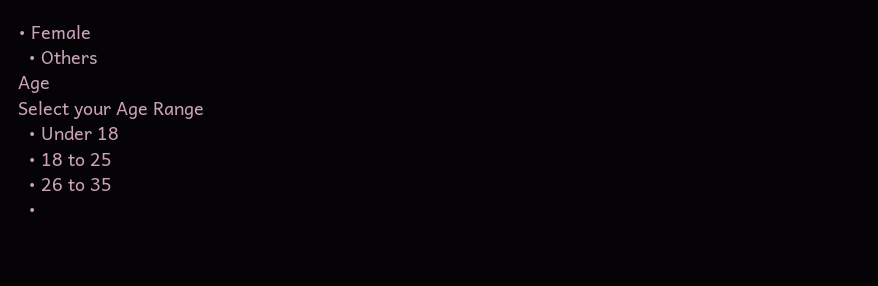• Female
  • Others
Age
Select your Age Range
  • Under 18
  • 18 to 25
  • 26 to 35
  •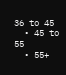36 to 45
  • 45 to 55
  • 55+